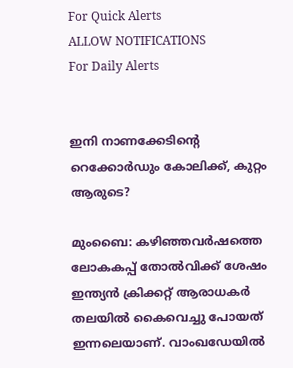For Quick Alerts
ALLOW NOTIFICATIONS
For Daily Alerts


ഇനി നാണക്കേടിന്റെ റെക്കോര്‍ഡും കോലിക്ക്, കുറ്റം ആരുടെ?

മുംബൈ: കഴിഞ്ഞവര്‍ഷത്തെ ലോകകപ്പ് തോല്‍വിക്ക് ശേഷം ഇന്ത്യന്‍ ക്രിക്കറ്റ് ആരാധകര്‍ തലയില്‍ കൈവെച്ചു പോയത് ഇന്നലെയാണ്. വാംഖഡേയില്‍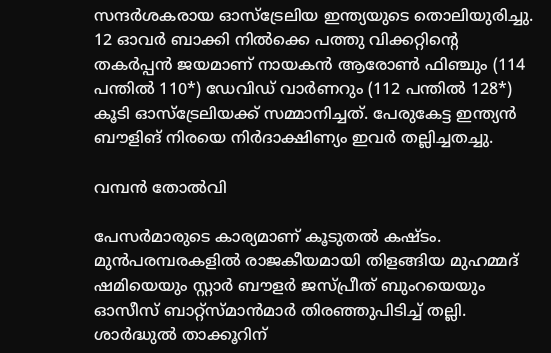സന്ദര്‍ശകരായ ഓസ്‌ട്രേലിയ ഇന്ത്യയുടെ തൊലിയുരിച്ചു. 12 ഓവര്‍ ബാക്കി നില്‍ക്കെ പത്തു വിക്കറ്റിന്റെ തകര്‍പ്പന്‍ ജയമാണ് നായകന്‍ ആരോണ്‍ ഫിഞ്ചും (114 പന്തില്‍ 110*) ഡേവിഡ് വാര്‍ണറും (112 പന്തില്‍ 128*) കൂടി ഓസ്‌ട്രേലിയക്ക് സമ്മാനിച്ചത്. പേരുകേട്ട ഇന്ത്യന്‍ ബൗളിങ് നിരയെ നിര്‍ദാക്ഷിണ്യം ഇവര്‍ തല്ലിച്ചതച്ചു.

വമ്പൻ തോൽവി

പേസര്‍മാരുടെ കാര്യമാണ് കൂടുതല്‍ കഷ്ടം. മുന്‍പരമ്പരകളില്‍ രാജകീയമായി തിളങ്ങിയ മുഹമ്മദ് ഷമിയെയും സ്റ്റാര്‍ ബൗളര്‍ ജസ്പ്രീത് ബുംറയെയും ഓസീസ് ബാറ്റ്‌സ്മാന്‍മാര്‍ തിരഞ്ഞുപിടിച്ച് തല്ലി. ശാര്‍ദ്ധുല്‍ താക്കൂറിന്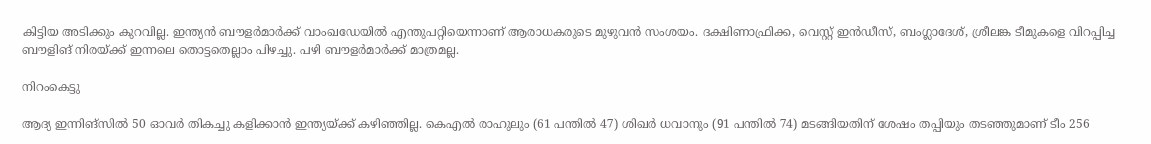കിട്ടിയ അടിക്കും കുറവില്ല. ഇന്ത്യന്‍ ബൗളര്‍മാര്‍ക്ക് വാംഖഡേയില്‍ എന്തുപറ്റിയെന്നാണ് ആരാധകരുടെ മുഴുവന്‍ സംശയം. ദക്ഷിണാഫ്രിക്ക, വെസ്റ്റ് ഇന്‍ഡീസ്, ബംഗ്ലാദേശ്, ശ്രീലങ്ക ടീമുകളെ വിറപ്പിച്ച ബൗളിങ് നിരയ്ക്ക് ഇന്നലെ തൊട്ടതെല്ലാം പിഴച്ചു. പഴി ബൗളര്‍മാര്‍ക്ക് മാത്രമല്ല.

നിറംകെട്ടു

ആദ്യ ഇന്നിങ്‌സില്‍ 50 ഓവര്‍ തികച്ചു കളിക്കാന്‍ ഇന്ത്യയ്ക്ക് കഴിഞ്ഞില്ല. കെഎല്‍ രാഹുലും (61 പന്തില്‍ 47) ശിഖര്‍ ധവാനും (91 പന്തില്‍ 74) മടങ്ങിയതിന് ശേഷം തപ്പിയും തടഞ്ഞുമാണ് ടീം 256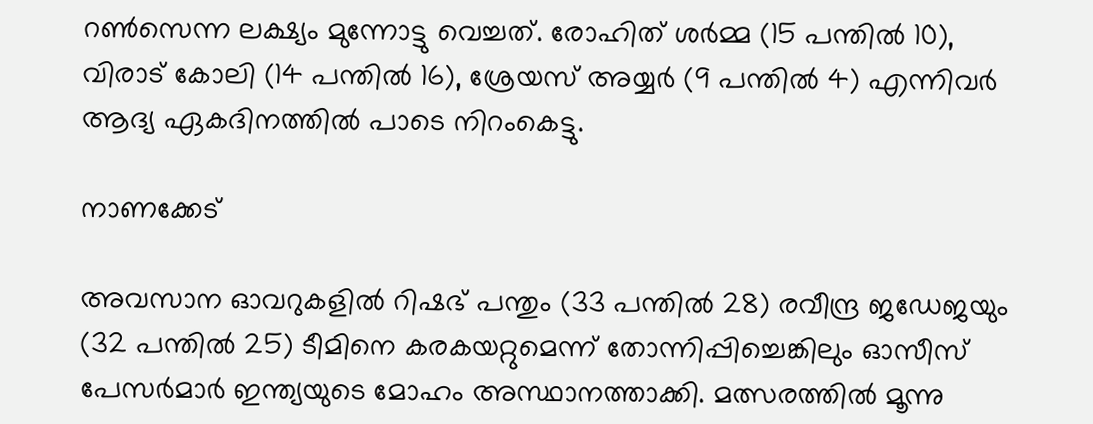റണ്‍സെന്ന ലക്ഷ്യം മുന്നോട്ടു വെച്ചത്. രോഹിത് ശര്‍മ്മ (15 പന്തില്‍ 10), വിരാട് കോലി (14 പന്തില്‍ 16), ശ്രേയസ് അയ്യര്‍ (9 പന്തില്‍ 4) എന്നിവര്‍ ആദ്യ ഏകദിനത്തില്‍ പാടെ നിറംകെട്ടു.

നാണക്കേട്

അവസാന ഓവറുകളില്‍ റിഷഭ് പന്തും (33 പന്തില്‍ 28) രവീന്ദ്ര ജഡേജയും (32 പന്തില്‍ 25) ടീമിനെ കരകയറ്റുമെന്ന് തോന്നിപ്പിച്ചെങ്കിലും ഓസീസ് പേസര്‍മാര്‍ ഇന്ത്യയുടെ മോഹം അസ്ഥാനത്താക്കി. മത്സരത്തില്‍ മൂന്നു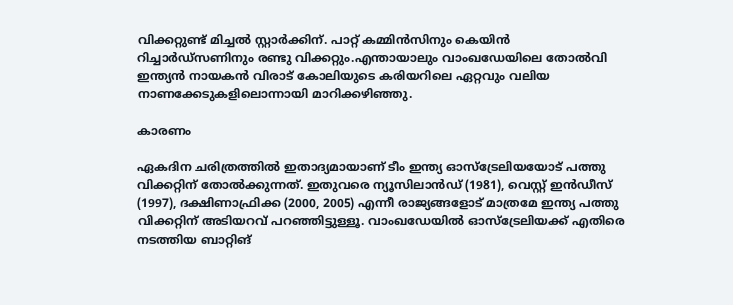വിക്കറ്റുണ്ട് മിച്ചല്‍ സ്റ്റാര്‍ക്കിന്. പാറ്റ് കമ്മിന്‍സിനും കെയിന്‍ റിച്ചാര്‍ഡ്‌സണിനും രണ്ടു വിക്കറ്റും.എന്തായാലും വാംഖഡേയിലെ തോല്‍വി ഇന്ത്യന്‍ നായകന്‍ വിരാട് കോലിയുടെ കരിയറിലെ ഏറ്റവും വലിയ നാണക്കേടുകളിലൊന്നായി മാറിക്കഴിഞ്ഞു.

കാരണം

ഏകദിന ചരിത്രത്തില്‍ ഇതാദ്യമായാണ് ടീം ഇന്ത്യ ഓസ്‌ട്രേലിയയോട് പത്തു വിക്കറ്റിന് തോല്‍ക്കുന്നത്. ഇതുവരെ ന്യൂസിലാന്‍ഡ് (1981), വെസ്റ്റ് ഇന്‍ഡീസ് (1997), ദക്ഷിണാഫ്രിക്ക (2000, 2005) എന്നീ രാജ്യങ്ങളോട് മാത്രമേ ഇന്ത്യ പത്തു വിക്കറ്റിന് അടിയറവ് പറഞ്ഞിട്ടുള്ളൂ. വാംഖഡേയില്‍ ഓസ്‌ട്രേലിയക്ക് എതിരെ നടത്തിയ ബാറ്റിങ്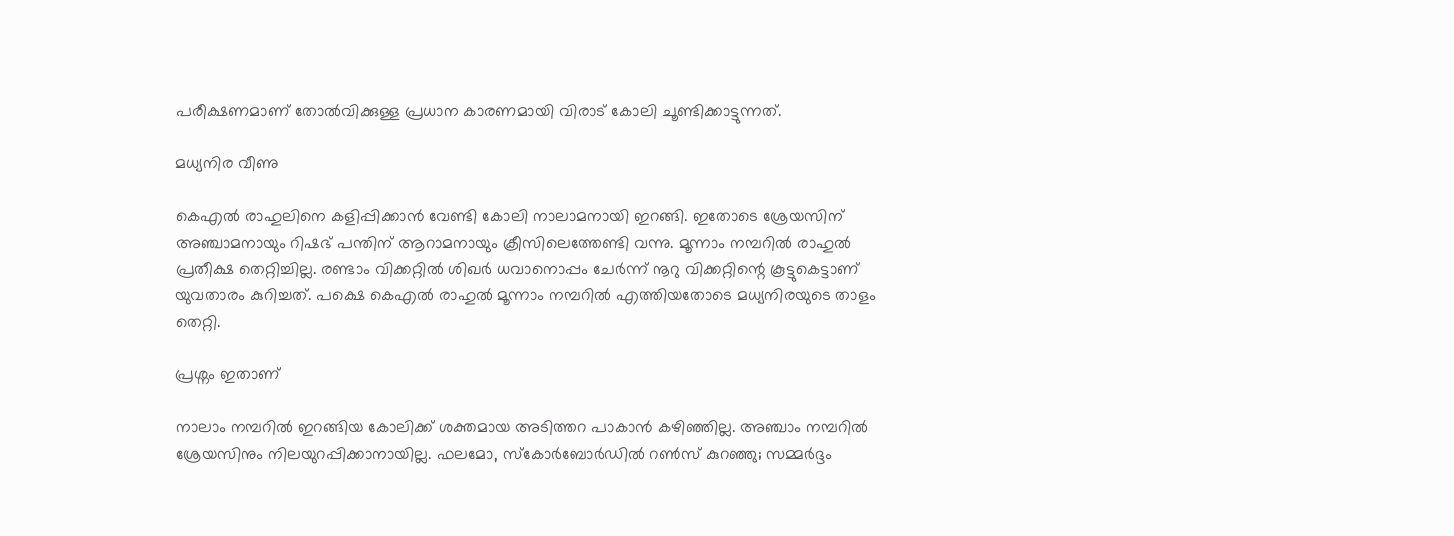പരീക്ഷണമാണ് തോല്‍വിക്കുള്ള പ്രധാന കാരണമായി വിരാട് കോലി ചൂണ്ടിക്കാട്ടുന്നത്.

മധ്യനിര വീണു

കെഎല്‍ രാഹുലിനെ കളിപ്പിക്കാന്‍ വേണ്ടി കോലി നാലാമനായി ഇറങ്ങി. ഇതോടെ ശ്രേയസിന് അഞ്ചാമനായും റിഷഭ് പന്തിന് ആറാമനായും ക്രീസിലെത്തേണ്ടി വന്നു. മൂന്നാം നമ്പറില്‍ രാഹുല്‍ പ്രതീക്ഷ തെറ്റിച്ചില്ല. രണ്ടാം വിക്കറ്റില്‍ ശിഖര്‍ ധവാനൊപ്പം ചേര്‍ന്ന് നൂറു വിക്കറ്റിന്റെ കൂട്ടുകെട്ടാണ് യുവതാരം കുറിച്ചത്. പക്ഷെ കെഎല്‍ രാഹുല്‍ മൂന്നാം നമ്പറില്‍ എത്തിയതോടെ മധ്യനിരയുടെ താളം തെറ്റി.

പ്രശ്നം ഇതാണ്

നാലാം നമ്പറില്‍ ഇറങ്ങിയ കോലിക്ക് ശക്തമായ അടിത്തറ പാകാന്‍ കഴിഞ്ഞില്ല. അഞ്ചാം നമ്പറില്‍ ശ്രേയസിനും നിലയുറപ്പിക്കാനായില്ല. ഫലമോ, സ്‌കോര്‍ബോര്‍ഡില്‍ റണ്‍സ് കുറഞ്ഞു; സമ്മര്‍ദ്ദം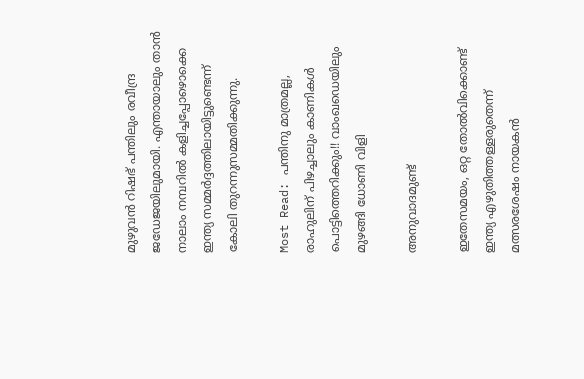മുഴുവന്‍ റിഷഭ് പന്തിലും രവീന്ദ്ര ജഡേജയിലുമായി. എന്തായാലും താന്‍ നാലാം നമ്പറില്‍ കളിച്ചപ്പോഴൊക്കെ ഇന്ത്യ സമ്മര്‍ദ്ദത്തിലായിട്ടുണ്ടെന്ന് കോലി തുറന്നുസമ്മതിക്കുന്നു.

Most Read: പന്തിനു മാത്രമല്ല, രാഹുലിന് പിഴച്ചാലും കാണികള്‍ പൊട്ടിത്തെറിക്കും!! വാംഖഡെയിലും മുഴങ്ങി ധോണി വിളി

അനുവാദമുണ്ട്

ഇതേസമയം, ഒറ്റ തോല്‍വിക്കൊണ്ട് ഇന്ത്യ എഴുതിത്തള്ളരുതെന്ന് മത്സരശേഷം നായകന്‍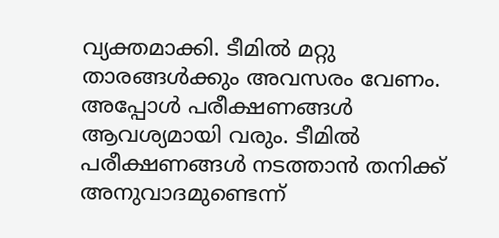വ്യക്തമാക്കി. ടീമില്‍ മറ്റു താരങ്ങള്‍ക്കും അവസരം വേണം. അപ്പോള്‍ പരീക്ഷണങ്ങള്‍ ആവശ്യമായി വരും. ടീമില്‍ പരീക്ഷണങ്ങള്‍ നടത്താന്‍ തനിക്ക് അനുവാദമുണ്ടെന്ന്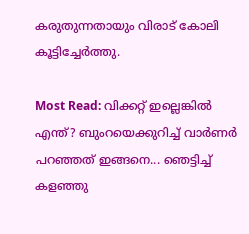കരുതുന്നതായും വിരാട് കോലി കൂട്ടിച്ചേര്‍ത്തു.

Most Read: വിക്കറ്റ് ഇല്ലെങ്കില്‍ എന്ത്? ബുംറയെക്കുറിച്ച് വാര്‍ണര്‍ പറഞ്ഞത് ഇങ്ങനെ... ഞെട്ടിച്ച് കളഞ്ഞു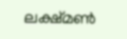ലക്ഷ്മൺ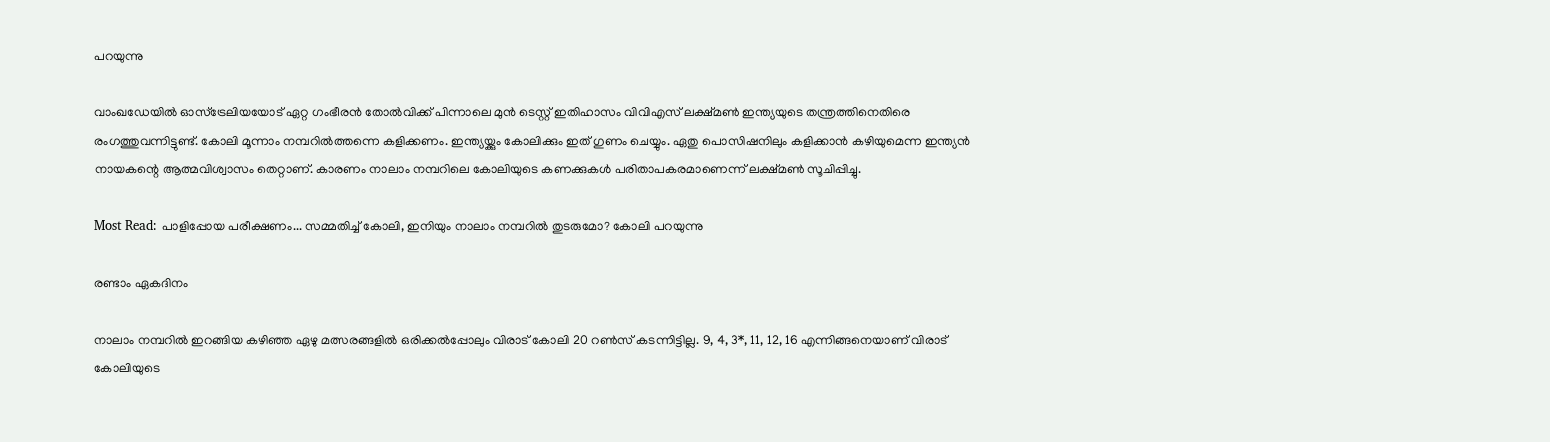പറയുന്നു

വാംഖഡേയില്‍ ഓസ്‌ട്രേലിയയോട് ഏറ്റ ഗംഭീരന്‍ തോല്‍വിക്ക് പിന്നാലെ മുന്‍ ടെസ്റ്റ് ഇതിഹാസം വിവിഎസ് ലക്ഷ്മണ്‍ ഇന്ത്യയുടെ തന്ത്രത്തിനെതിരെ രംഗത്തുവന്നിട്ടുണ്ട്. കോലി മൂന്നാം നമ്പറില്‍ത്തന്നെ കളിക്കണം. ഇന്ത്യയ്ക്കും കോലിക്കും ഇത് ഗുണം ചെയ്യും. ഏതു പൊസിഷനിലും കളിക്കാന്‍ കഴിയുമെന്ന ഇന്ത്യന്‍ നായകന്റെ ആത്മവിശ്വാസം തെറ്റാണ്. കാരണം നാലാം നമ്പറിലെ കോലിയുടെ കണക്കുകള്‍ പരിതാപകരമാണെന്ന് ലക്ഷ്മണ്‍ സൂചിപ്പിച്ചു.

Most Read: പാളിപ്പോയ പരീക്ഷണം... സമ്മതിച്ച് കോലി, ഇനിയും നാലാം നമ്പറില്‍ തുടരുമോ? കോലി പറയുന്നു

രണ്ടാം ഏകദിനം

നാലാം നമ്പറില്‍ ഇറങ്ങിയ കഴിഞ്ഞ ഏഴു മത്സരങ്ങളില്‍ ഒരിക്കല്‍പ്പോലും വിരാട് കോലി 20 റണ്‍സ് കടന്നിട്ടില്ല. 9, 4, 3*, 11, 12, 16 എന്നിങ്ങനെയാണ് വിരാട് കോലിയുടെ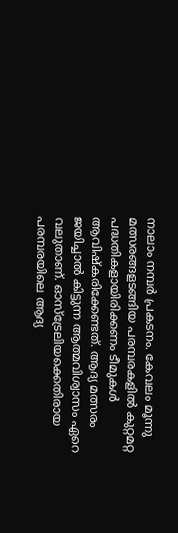നാലാം നമ്പര്‍ പ്രകടനം. കേവലം മൂന്നു മത്സരങ്ങളടങ്ങിയ പരമ്പരകളില്‍ കുറ്റമറ്റ പദ്ധതികളായിരിക്കണം ടീമുകള്‍ ആവിഷ്‌കരിക്കേണ്ടത്. ആദ്യ മത്സരം ജയിച്ചാല്‍ കിട്ടുന്ന ആത്മവിശ്വാസം ഏറെ വലുതാണ്. ഓസ്‌ട്രേലിയക്കെതിരായ പരമ്പരയിലെ ആദ്യ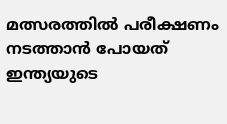മത്സരത്തില്‍ പരീക്ഷണം നടത്താന്‍ പോയത് ഇന്ത്യയുടെ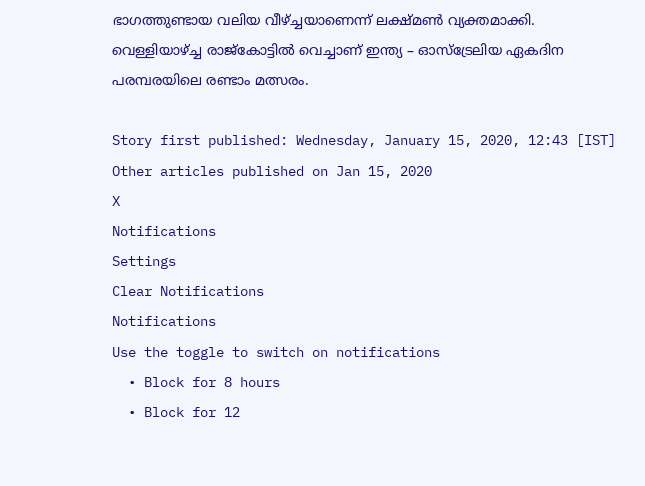ഭാഗത്തുണ്ടായ വലിയ വീഴ്ച്ചയാണെന്ന് ലക്ഷ്മണ്‍ വ്യക്തമാക്കി. വെള്ളിയാഴ്ച്ച രാജ്‌കോട്ടില്‍ വെച്ചാണ് ഇന്ത്യ – ഓസ്‌ട്രേലിയ ഏകദിന പരമ്പരയിലെ രണ്ടാം മത്സരം.

Story first published: Wednesday, January 15, 2020, 12:43 [IST]
Other articles published on Jan 15, 2020
X
Notifications
Settings
Clear Notifications
Notifications
Use the toggle to switch on notifications
  • Block for 8 hours
  • Block for 12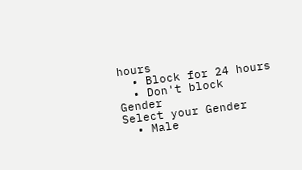hours
  • Block for 24 hours
  • Don't block
Gender
Select your Gender
  • Male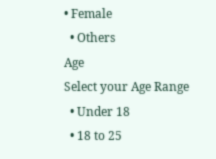• Female
  • Others
Age
Select your Age Range
  • Under 18
  • 18 to 25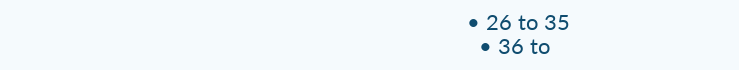• 26 to 35
  • 36 to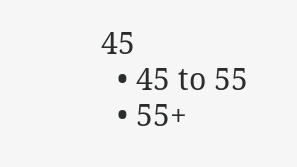45
  • 45 to 55
  • 55+